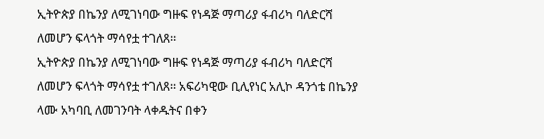ኢትዮጵያ በኬንያ ለሚገነባው ግዙፍ የነዳጅ ማጣሪያ ፋብሪካ ባለድርሻ ለመሆን ፍላጎት ማሳየቷ ተገለጸ።
ኢትዮጵያ በኬንያ ለሚገነባው ግዙፍ የነዳጅ ማጣሪያ ፋብሪካ ባለድርሻ ለመሆን ፍላጎት ማሳየቷ ተገለጸ። አፍሪካዊው ቢሊየነር አሊኮ ዳንጎቴ በኬንያ ላሙ አካባቢ ለመገንባት ላቀዱትና በቀን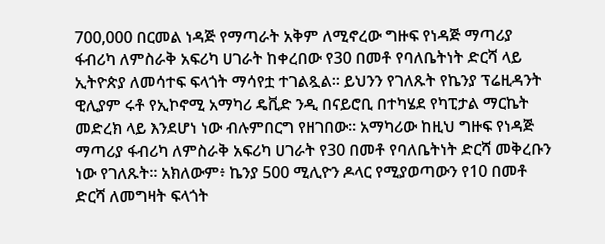700,000 በርመል ነዳጅ የማጣራት አቅም ለሚኖረው ግዙፍ የነዳጅ ማጣሪያ ፋብሪካ ለምስራቅ አፍሪካ ሀገራት ከቀረበው የ30 በመቶ የባለቤትነት ድርሻ ላይ ኢትዮጵያ ለመሳተፍ ፍላጎት ማሳየቷ ተገልጿል። ይህንን የገለጹት የኬንያ ፕሬዚዳንት ዊሊያም ሩቶ የኢኮኖሚ አማካሪ ዴቪድ ንዲ በናይሮቢ በተካሄደ የካፒታል ማርኬት መድረክ ላይ እንደሆነ ነው ብሉምበርግ የዘገበው። አማካሪው ከዚህ ግዙፍ የነዳጅ ማጣሪያ ፋብሪካ ለምስራቅ አፍሪካ ሀገራት የ30 በመቶ የባለቤትነት ድርሻ መቅረቡን ነው የገለጹት። አክለውም፥ ኬንያ 500 ሚሊዮን ዶላር የሚያወጣውን የ10 በመቶ ድርሻ ለመግዛት ፍላጎት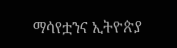ማሳየቷንና ኢትዮጵያ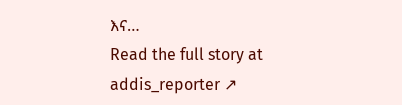እና…
Read the full story at addis_reporter ↗